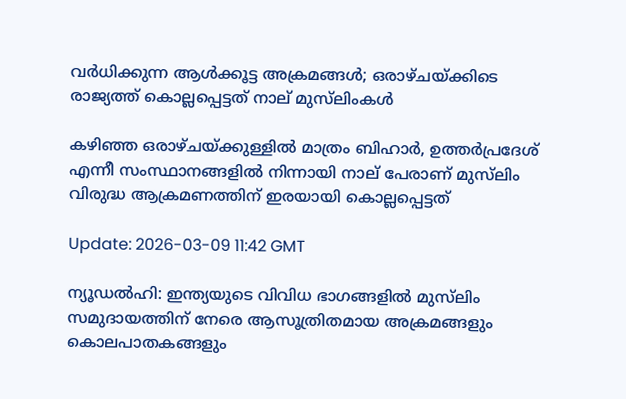വർധിക്കുന്ന ആൾക്കൂട്ട അക്രമങ്ങൾ; ഒരാഴ്ചയ്ക്കിടെ രാജ്യത്ത് കൊല്ലപ്പെട്ടത് നാല് മുസ്‌ലിംകൾ

കഴിഞ്ഞ ഒരാഴ്ചയ്ക്കുള്ളിൽ മാത്രം ബിഹാർ, ഉത്തർപ്രദേശ് എന്നീ സംസ്ഥാനങ്ങളിൽ നിന്നായി നാല് പേരാണ് മുസ്‌ലിം വിരുദ്ധ ആക്രമണത്തിന് ഇരയായി കൊല്ലപ്പെട്ടത്

Update: 2026-03-09 11:42 GMT

ന്യൂഡൽഹി: ഇന്ത്യയുടെ വിവിധ ഭാഗങ്ങളിൽ മുസ്‌ലിം സമുദായത്തിന് നേരെ ആസൂത്രിതമായ അക്രമങ്ങളും കൊലപാതകങ്ങളും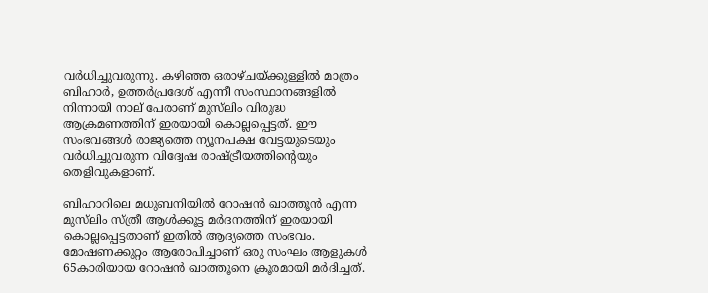വർധിച്ചുവരുന്നു. കഴിഞ്ഞ ഒരാഴ്ചയ്ക്കുള്ളിൽ മാത്രം ബിഹാർ, ഉത്തർപ്രദേശ് എന്നീ സംസ്ഥാനങ്ങളിൽ നിന്നായി നാല് പേരാണ് മുസ്‌ലിം വിരുദ്ധ ആക്രമണത്തിന് ഇരയായി കൊല്ലപ്പെട്ടത്. ഈ സംഭവങ്ങൾ രാജ്യത്തെ ന്യൂനപക്ഷ വേട്ടയുടെയും വർധിച്ചുവരുന്ന വിദ്വേഷ രാഷ്ട്രീയത്തിന്റെയും തെളിവുകളാണ്.

ബിഹാറിലെ മധുബനിയിൽ റോഷൻ ഖാത്തൂൻ എന്ന മുസ്‌ലിം സ്ത്രീ ആൾക്കൂട്ട മർദനത്തിന് ഇരയായി കൊല്ലപ്പെട്ടതാണ് ഇതിൽ ആദ്യത്തെ സംഭവം. മോഷണക്കുറ്റം ആരോപിച്ചാണ് ഒരു സംഘം ആളുകൾ 65കാരിയായ റോഷൻ ഖാത്തൂനെ ക്രൂരമായി മർദിച്ചത്.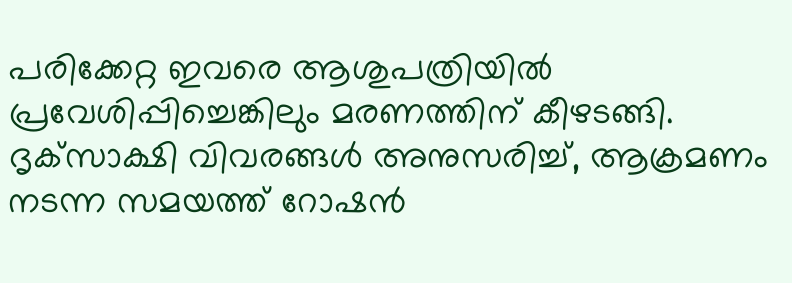പരിക്കേറ്റ ഇവരെ ആശുപത്രിയിൽ പ്രവേശിപ്പിച്ചെങ്കിലും മരണത്തിന് കീഴടങ്ങി. ദൃക്‌സാക്ഷി വിവരങ്ങൾ അനുസരിച്ച്, ആക്രമണം നടന്ന സമയത്ത് റോഷൻ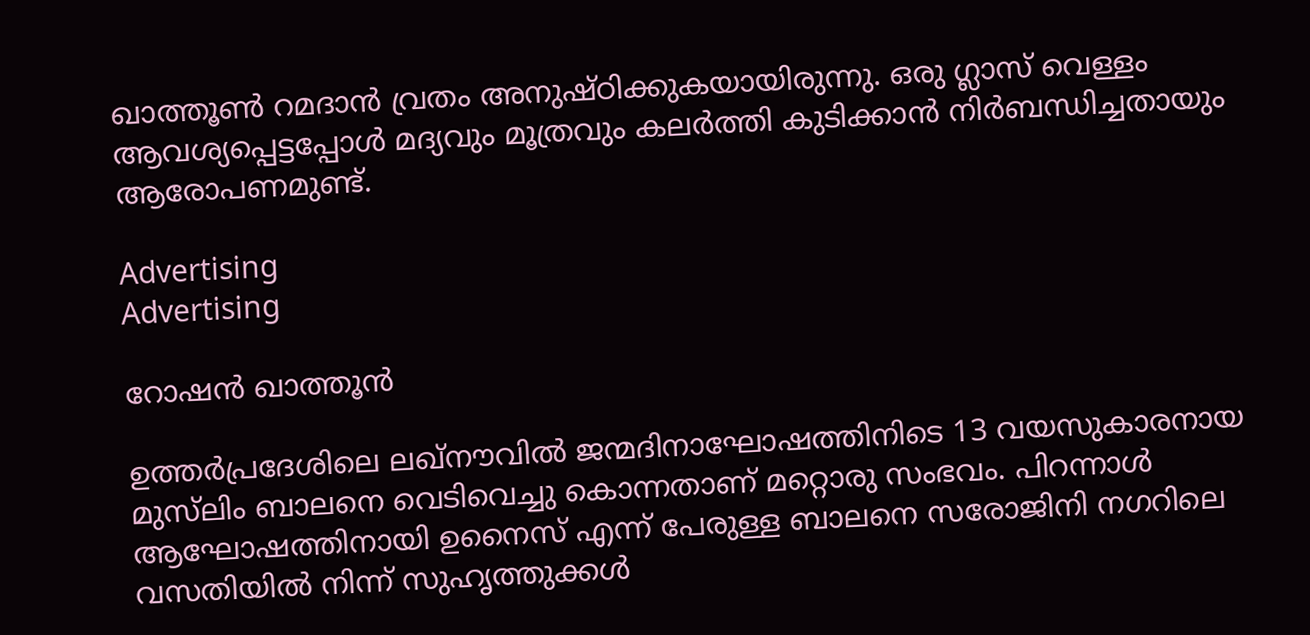ഖാത്തൂൺ റമദാൻ വ്രതം അനുഷ്ഠിക്കുകയായിരുന്നു. ഒരു ഗ്ലാസ് വെള്ളം ആവശ്യപ്പെട്ടപ്പോൾ മദ്യവും മൂത്രവും കലർത്തി കുടിക്കാൻ നിർബന്ധിച്ചതായും ആരോപണമുണ്ട്.

Advertising
Advertising

റോഷൻ ഖാത്തൂൻ

ഉത്തർപ്രദേശിലെ ലഖ്‌നൗവിൽ ജന്മദിനാഘോഷത്തിനിടെ 13 വയസുകാരനായ മുസ്‌ലിം ബാലനെ വെടിവെച്ചു കൊന്നതാണ് മറ്റൊരു സംഭവം. പിറന്നാൾ ആഘോഷത്തിനായി ഉനൈസ് എന്ന് പേരുള്ള ബാലനെ സരോജിനി നഗറിലെ വസതിയിൽ നിന്ന് സുഹൃത്തുക്കൾ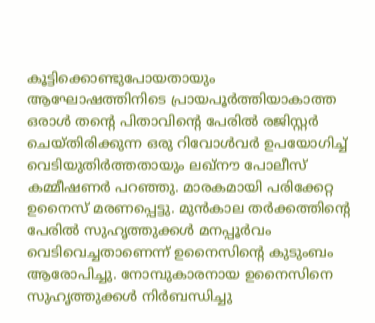കൂട്ടിക്കൊണ്ടുപോയതായും ആഘോഷത്തിനിടെ പ്രായപൂർത്തിയാകാത്ത ഒരാൾ തന്റെ പിതാവിന്റെ പേരിൽ രജിസ്റ്റർ ചെയ്തിരിക്കുന്ന ഒരു റിവോൾവർ ഉപയോഗിച്ച് വെടിയുതിർത്തതായും ലഖ്‌നൗ പോലീസ് കമ്മീഷണർ പറഞ്ഞു. മാരകമായി പരിക്കേറ്റ ഉനൈസ് മരണപ്പെട്ടു. മുൻകാല തർക്കത്തിന്റെ പേരിൽ സുഹൃത്തുക്കൾ മനപ്പൂർവം വെടിവെച്ചതാണെന്ന് ഉനൈസിന്റെ കുടുംബം ആരോപിച്ചു. നോമ്പുകാരനായ ഉനൈസിനെ സുഹൃത്തുക്കൾ നിർബന്ധിച്ചു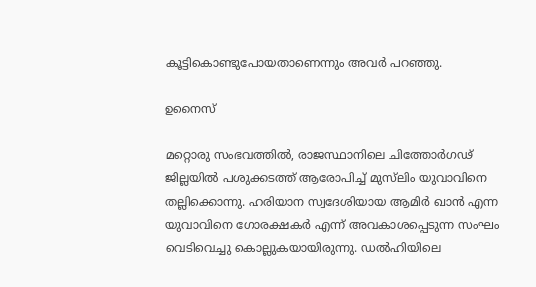കൂട്ടികൊണ്ടുപോയതാണെന്നും അവർ പറഞ്ഞു.

ഉനൈസ്

മറ്റൊരു സംഭവത്തിൽ, രാജസ്ഥാനിലെ ചിത്തോർഗഢ് ജില്ലയിൽ പശുക്കടത്ത് ആരോപിച്ച് മുസ്‌ലിം യുവാവിനെ തല്ലിക്കൊന്നു. ഹരിയാന സ്വദേശിയായ ആമിർ ഖാൻ എന്ന യുവാവിനെ ഗോരക്ഷകർ എന്ന് അവകാശപ്പെടുന്ന സംഘം വെടിവെച്ചു കൊല്ലുകയായിരുന്നു. ഡൽഹിയിലെ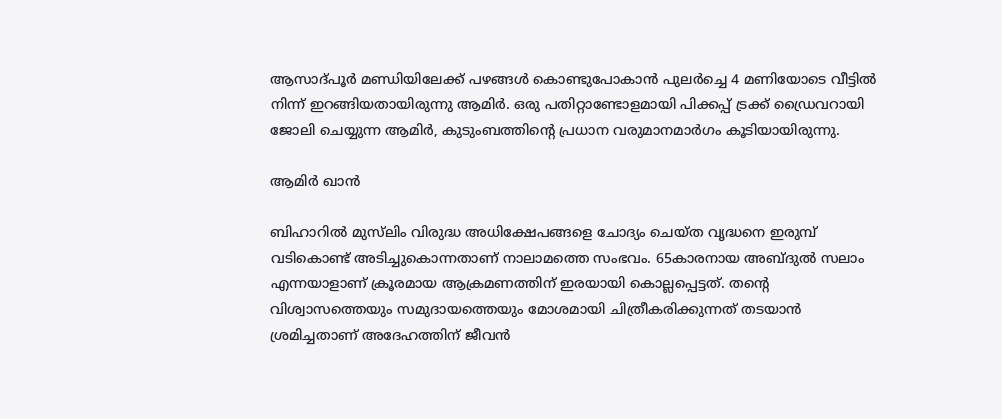ആസാദ്പൂർ മണ്ഡിയിലേക്ക് പഴങ്ങൾ കൊണ്ടുപോകാൻ പുലർച്ചെ 4 മണിയോടെ വീട്ടിൽ നിന്ന് ഇറങ്ങിയതായിരുന്നു ആമിർ. ഒരു പതിറ്റാണ്ടോളമായി പിക്കപ്പ് ട്രക്ക് ഡ്രൈവറായി ജോലി ചെയ്യുന്ന ആമിർ, കുടുംബത്തിന്റെ പ്രധാന വരുമാനമാർഗം കൂടിയായിരുന്നു.

ആമിർ ഖാൻ

ബിഹാറിൽ മുസ്‌ലിം വിരുദ്ധ അധിക്ഷേപങ്ങളെ ചോദ്യം ചെയ്ത വൃദ്ധനെ ഇരുമ്പ് വടികൊണ്ട് അടിച്ചുകൊന്നതാണ് നാലാമത്തെ സംഭവം. 65കാരനായ അബ്ദുൽ സലാം എന്നയാളാണ് ക്രൂരമായ ആക്രമണത്തിന് ഇരയായി കൊല്ലപ്പെട്ടത്. തന്റെ വിശ്വാസത്തെയും സമുദായത്തെയും മോശമായി ചിത്രീകരിക്കുന്നത് തടയാൻ ശ്രമിച്ചതാണ് അദേഹത്തിന് ജീവൻ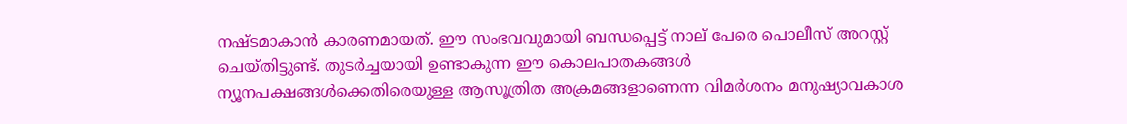നഷ്ടമാകാൻ കാരണമായത്. ഈ സംഭവവുമായി ബന്ധപ്പെട്ട് നാല് പേരെ പൊലീസ് അറസ്റ്റ് ചെയ്തിട്ടുണ്ട്. തുടർച്ചയായി ഉണ്ടാകുന്ന ഈ കൊലപാതകങ്ങൾ ന്യൂനപക്ഷങ്ങൾക്കെതിരെയുള്ള ആസൂത്രിത അക്രമങ്ങളാണെന്ന വിമർശനം മനുഷ്യാവകാശ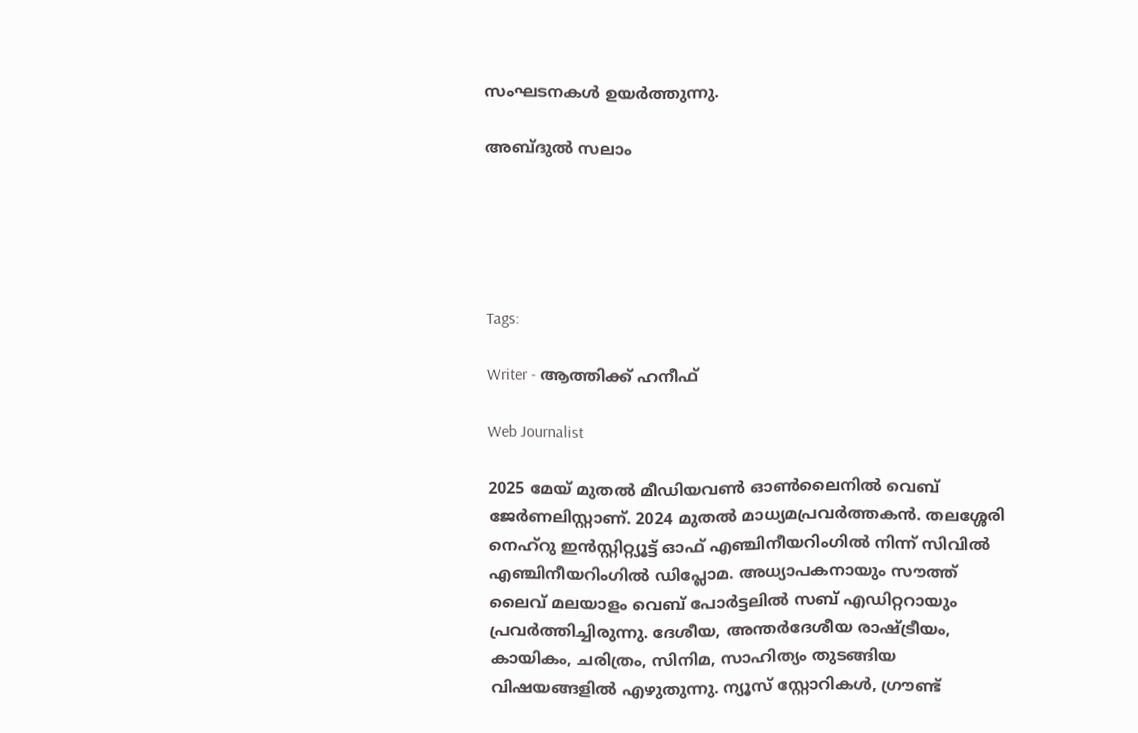സംഘടനകൾ ഉയർത്തുന്നു.

അബ്ദുൽ സലാം





Tags:

Writer - ആത്തിക്ക് ഹനീഫ്

Web Journalist

2025 മേയ് മുതൽ മീഡിയവൺ ഓൺലൈനിൽ വെബ് ജേർണലിസ്റ്റാണ്. 2024 മുതൽ മാധ്യമപ്രവർത്തകൻ. തലശ്ശേരി നെഹ്‌റു ഇൻസ്റ്റിറ്റ്യൂട്ട് ഓഫ് എഞ്ചിനീയറിംഗിൽ നിന്ന് സിവിൽ എഞ്ചിനീയറിംഗിൽ ഡിപ്ലോമ. അധ്യാപകനായും സൗത്ത് ലൈവ് മലയാളം വെബ് പോർട്ടലിൽ സബ് എഡിറ്ററായും പ്രവർത്തിച്ചിരുന്നു. ദേശീയ, അന്തർദേശീയ രാഷ്ട്രീയം, കായികം, ചരിത്രം, സിനിമ, സാഹിത്യം തുടങ്ങിയ വിഷയങ്ങളിൽ എഴുതുന്നു. ന്യൂസ് സ്റ്റോറികൾ, ഗ്രൗണ്ട്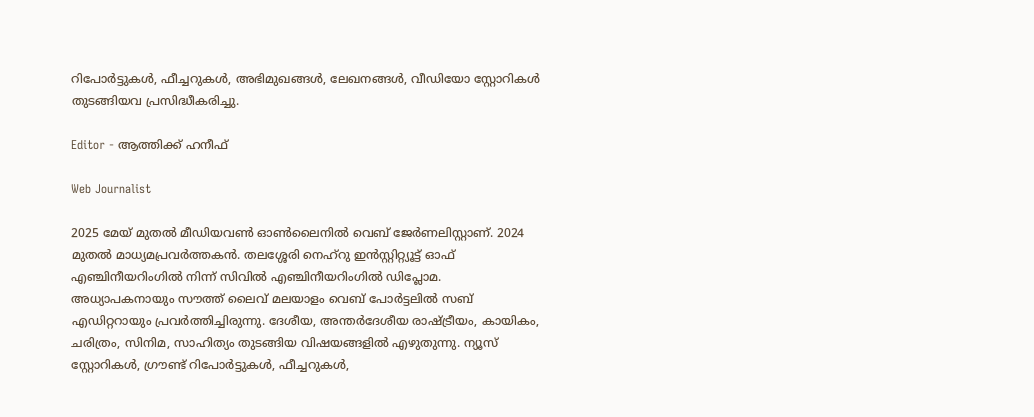റിപോർട്ടുകൾ, ഫീച്ചറുകൾ, അഭിമുഖങ്ങൾ, ലേഖനങ്ങൾ, വീഡിയോ സ്റ്റോറികൾ തുടങ്ങിയവ പ്രസിദ്ധീകരിച്ചു.

Editor - ആത്തിക്ക് ഹനീഫ്

Web Journalist

2025 മേയ് മുതൽ മീഡിയവൺ ഓൺലൈനിൽ വെബ് ജേർണലിസ്റ്റാണ്. 2024 മുതൽ മാധ്യമപ്രവർത്തകൻ. തലശ്ശേരി നെഹ്‌റു ഇൻസ്റ്റിറ്റ്യൂട്ട് ഓഫ് എഞ്ചിനീയറിംഗിൽ നിന്ന് സിവിൽ എഞ്ചിനീയറിംഗിൽ ഡിപ്ലോമ. അധ്യാപകനായും സൗത്ത് ലൈവ് മലയാളം വെബ് പോർട്ടലിൽ സബ് എഡിറ്ററായും പ്രവർത്തിച്ചിരുന്നു. ദേശീയ, അന്തർദേശീയ രാഷ്ട്രീയം, കായികം, ചരിത്രം, സിനിമ, സാഹിത്യം തുടങ്ങിയ വിഷയങ്ങളിൽ എഴുതുന്നു. ന്യൂസ് സ്റ്റോറികൾ, ഗ്രൗണ്ട് റിപോർട്ടുകൾ, ഫീച്ചറുകൾ,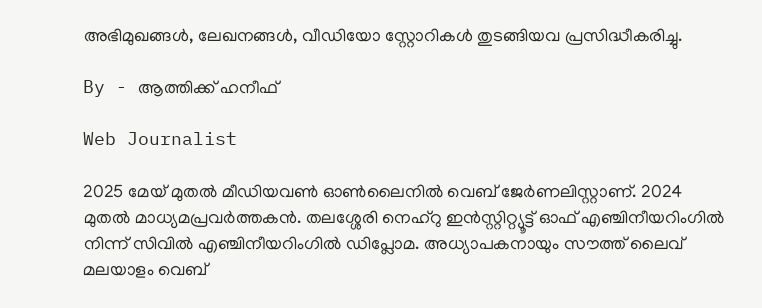അഭിമുഖങ്ങൾ, ലേഖനങ്ങൾ, വീഡിയോ സ്റ്റോറികൾ തുടങ്ങിയവ പ്രസിദ്ധീകരിച്ചു.

By - ആത്തിക്ക് ഹനീഫ്

Web Journalist

2025 മേയ് മുതൽ മീഡിയവൺ ഓൺലൈനിൽ വെബ് ജേർണലിസ്റ്റാണ്. 2024 മുതൽ മാധ്യമപ്രവർത്തകൻ. തലശ്ശേരി നെഹ്‌റു ഇൻസ്റ്റിറ്റ്യൂട്ട് ഓഫ് എഞ്ചിനീയറിംഗിൽ നിന്ന് സിവിൽ എഞ്ചിനീയറിംഗിൽ ഡിപ്ലോമ. അധ്യാപകനായും സൗത്ത് ലൈവ് മലയാളം വെബ്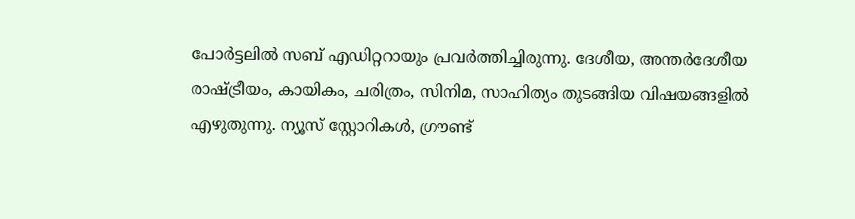പോർട്ടലിൽ സബ് എഡിറ്ററായും പ്രവർത്തിച്ചിരുന്നു. ദേശീയ, അന്തർദേശീയ രാഷ്ട്രീയം, കായികം, ചരിത്രം, സിനിമ, സാഹിത്യം തുടങ്ങിയ വിഷയങ്ങളിൽ എഴുതുന്നു. ന്യൂസ് സ്റ്റോറികൾ, ഗ്രൗണ്ട്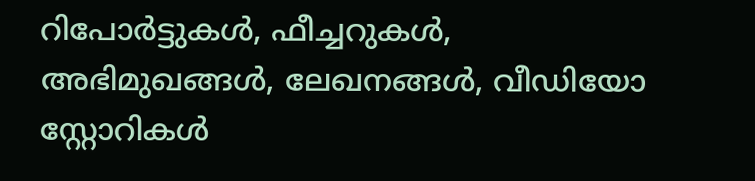റിപോർട്ടുകൾ, ഫീച്ചറുകൾ, അഭിമുഖങ്ങൾ, ലേഖനങ്ങൾ, വീഡിയോ സ്റ്റോറികൾ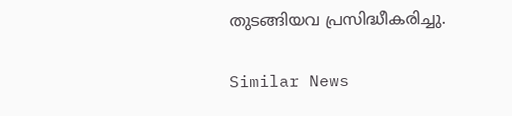തുടങ്ങിയവ പ്രസിദ്ധീകരിച്ചു.

Similar News